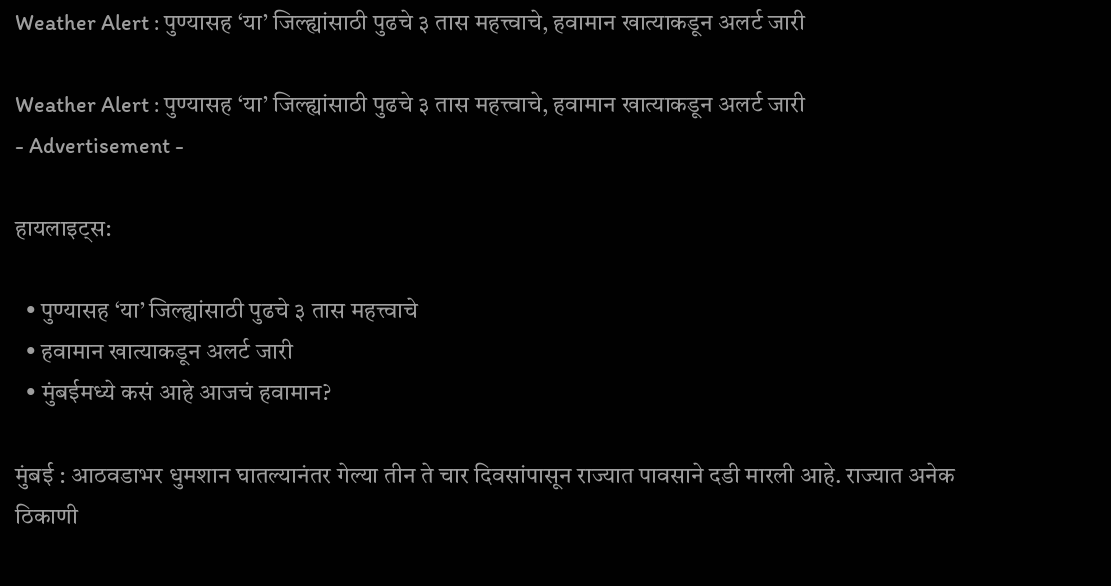Weather Alert : पुण्यासह ‘या’ जिल्ह्यांसाठी पुढचे ३ तास महत्त्वाचे, हवामान खात्याकडून अलर्ट जारी

Weather Alert : पुण्यासह ‘या’ जिल्ह्यांसाठी पुढचे ३ तास महत्त्वाचे, हवामान खात्याकडून अलर्ट जारी
- Advertisement -

हायलाइट्स:

  • पुण्यासह ‘या’ जिल्ह्यांसाठी पुढचे ३ तास महत्त्वाचे
  • हवामान खात्याकडून अलर्ट जारी
  • मुंबईमध्ये कसं आहे आजचं हवामान?

मुंबई : आठवडाभर धुमशान घातल्यानंतर गेल्या तीन ते चार दिवसांपासून राज्यात पावसाने दडी मारली आहे. राज्यात अनेक ठिकाणी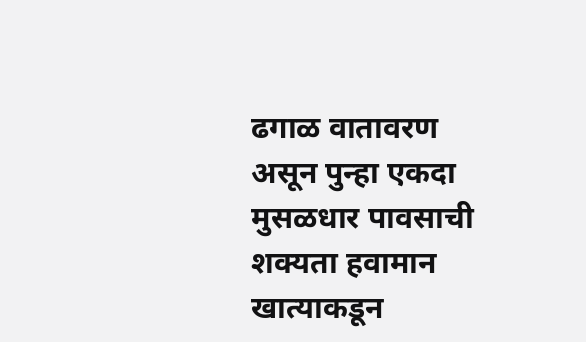ढगाळ वातावरण असून पुन्हा एकदा मुसळधार पावसाची शक्यता हवामान खात्याकडून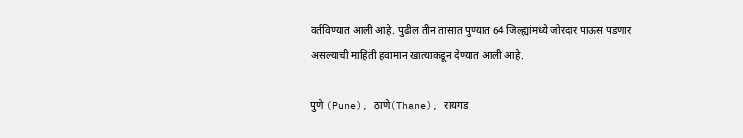वर्तविण्यात आली आहे. पुढील तीन तासात पुण्यात 64 जिल्ह्यांमध्ये जोरदार पाऊस पडणार असल्याची माहिती हवामान खात्याकडून देण्यात आली आहे.

पुणे (Pune), ठाणे(Thane), रायगड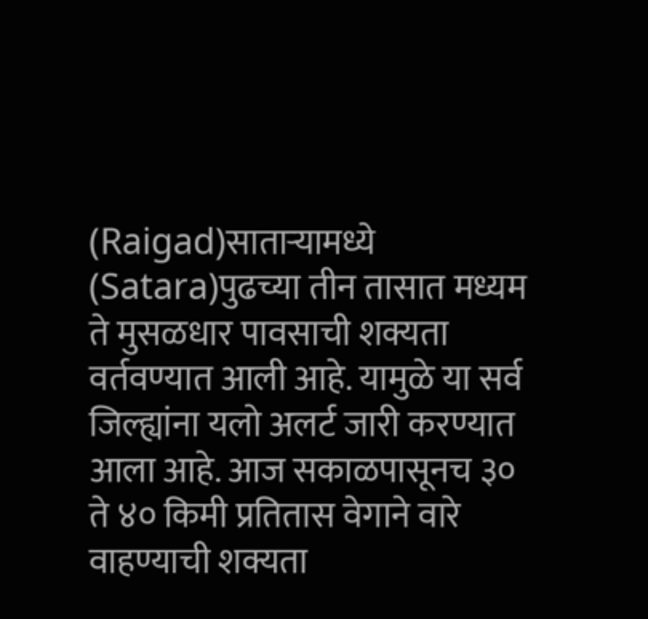(Raigad)साताऱ्यामध्ये (Satara)पुढच्या तीन तासात मध्यम ते मुसळधार पावसाची शक्यता वर्तवण्यात आली आहे. यामुळे या सर्व जिल्ह्यांना यलो अलर्ट जारी करण्यात आला आहे. आज सकाळपासूनच ३० ते ४० किमी प्रतितास वेगाने वारे वाहण्याची शक्यता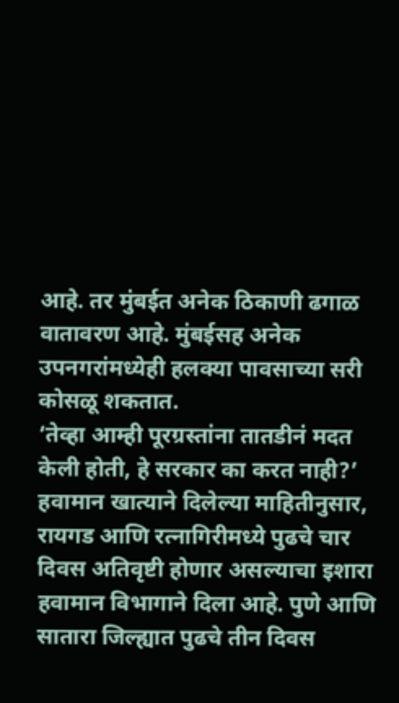आहे. तर मुंबईत अनेक ठिकाणी ढगाळ वातावरण आहे. मुंबईसह अनेक उपनगरांमध्येही हलक्या पावसाच्या सरी कोसळू शकतात.
‘तेव्हा आम्ही पूरग्रस्तांना तातडीनं मदत केली होती, हे सरकार का करत नाही?’
हवामान खात्याने दिलेल्या माहितीनुसार, रायगड आणि रत्नागिरीमध्ये पुढचे चार दिवस अतिवृष्टी होणार असल्याचा इशारा हवामान विभागाने दिला आहे. पुणे आणि सातारा जिल्ह्यात पुढचे तीन दिवस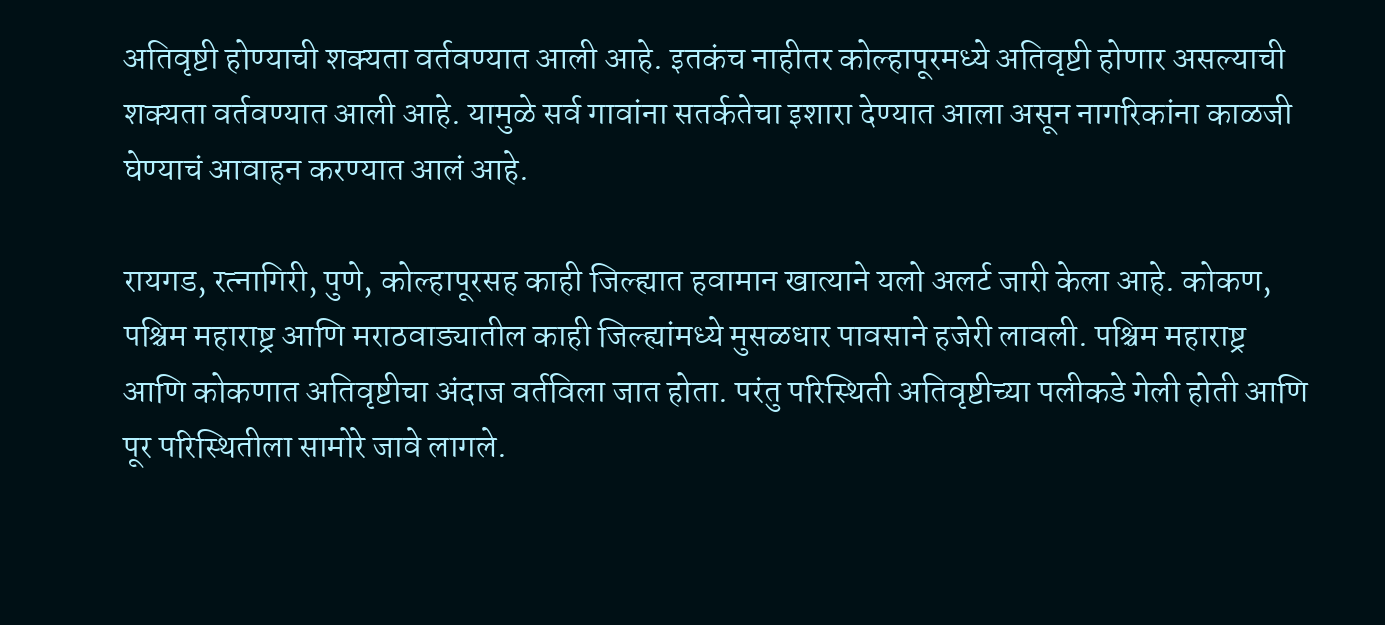अतिवृष्टी होण्याची शक्यता वर्तवण्यात आली आहे. इतकंच नाहीतर कोल्हापूरमध्ये अतिवृष्टी होणार असल्याची शक्यता वर्तवण्यात आली आहे. यामुळे सर्व गावांना सतर्कतेचा इशारा देण्यात आला असून नागरिकांना काळजी घेण्याचं आवाहन करण्यात आलं आहे.

रायगड, रत्नागिरी, पुणे, कोल्हापूरसह काही जिल्ह्यात हवामान खात्याने यलो अलर्ट जारी केला आहे. कोकण, पश्चिम महाराष्ट्र आणि मराठवाड्यातील काही जिल्ह्यांमध्ये मुसळधार पावसाने हजेरी लावली. पश्चिम महाराष्ट्र आणि कोकणात अतिवृष्टीचा अंदाज वर्तविला जात होता. परंतु परिस्थिती अतिवृष्टीच्या पलीकडे गेली होती आणि पूर परिस्थितीला सामोरे जावे लागले.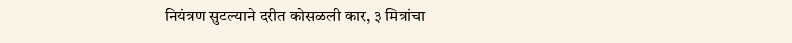नियंत्रण सुटल्याने दरीत कोसळली कार, ३ मित्रांचा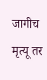जागीच मृत्यू तर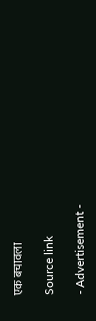एक बचावला

Source link

- Advertisement -